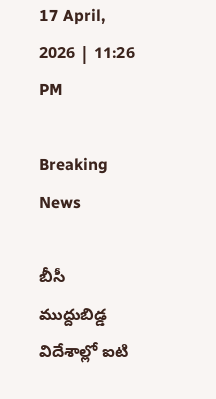17 April, 2026 | 11:26 PM

Breaking News

బీసీ ముద్దుబిడ్డ విదేశాల్లో ఐటి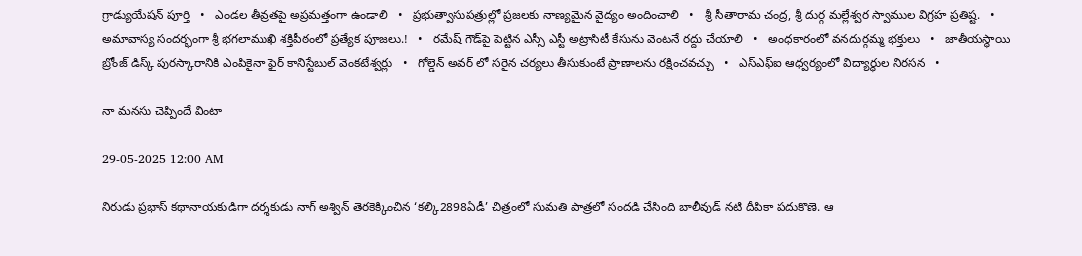గ్రాడ్యుయేషన్ పూర్తి   •   ఎండల తీవ్రతపై అప్రమత్తంగా ఉండాలి   •   ప్రభుత్వాసుపత్రుల్లో ప్రజలకు నాణ్యమైన వైద్యం అందించాలి   •   శ్రీ సీతారామ చంద్ర, శ్రీ దుర్గ మల్లేశ్వర స్వాముల విగ్రహ ప్రతిష్ట.   •   అమావాస్య సందర్భంగా శ్రీ భగలాముఖి శక్తిపీఠంలో ప్రత్యేక పూజలు.!   •   రమేష్ గౌడ్‌పై పెట్టిన ఎస్సీ ఎస్టీ అట్రాసిటీ కేసును వెంటనే రద్దు చేయాలి   •   అంధకారంలో వనదుర్గమ్మ భక్తులు   •   జాతీయస్థాయి బ్రోంజ్ డిస్క్ పురస్కారానికి ఎంపికైనా ఫైర్ కానిస్టేబుల్ వెంకటేశ్వర్లు   •   గోల్డెన్ అవర్ లో సరైన చర్యలు తీసుకుంటే ప్రాణాలను రక్షించవచ్చు   •   ఎస్ఎఫ్ఐ ఆధ్వర్యంలో విద్యార్థుల నిరసన   •

నా మనసు చెప్పిందే వింటా

29-05-2025 12:00 AM

నిరుడు ప్రభాస్ కథానాయకుడిగా దర్శకుడు నాగ్ అశ్విన్ తెరకెక్కించిన ‘కల్కి2898ఏడీ’ చిత్రంలో సుమతి పాత్రలో సందడి చేసింది బాలీవుడ్ నటి దీపికా పదుకొణె. ఆ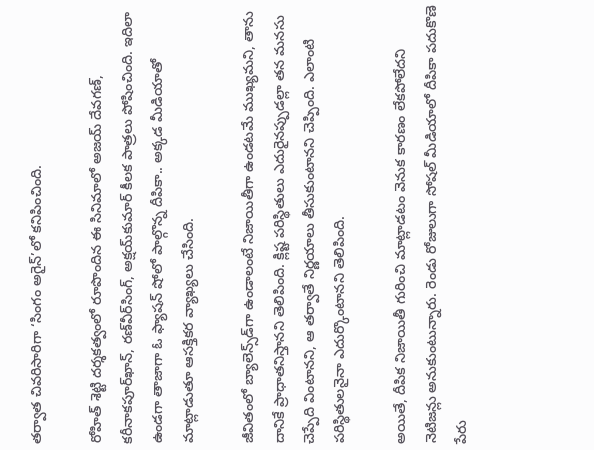తర్వాత చివరిసారిగా ‘సింగం అగైన్’లో కనిపించింది.

రోహిత్ శెట్టి దర్శకత్వంలో రూపొందిన ఈ సినిమాలో అజయ్ దేవగణ్, కరీనాకపూర్‌ఖాన్, రణ్‌వీర్‌సింగ్, అక్షయ్‌కుమార్ కీలక పాత్రలు పోషించింది. ఇదిలా ఉండగా తాజాగా ఓ ఫ్యాషన్ షోలో పాల్గొన్న దీపికా.. అక్కడ మీడియాతో మాట్లాడుతూ ఆసక్తికర వ్యాఖ్యలు చేసింది.

జీవితంలో బ్యాలెన్స్‌డ్‌గా ఉండాలంటే నిజాయితీగా ఉండటమే ముఖ్యమని, తాను దానికే ప్రాధాతనిస్తానని తెలిపింది. క్లిష్ట పరిస్థితులు ఎదురైనప్పుడల్లా తన మనసు చెప్పేది వింటానని, ఆ తర్వాతే నిర్ణయాలు తీసుకుంటానని చెప్పింది. ఎలాంటి పరిస్థితులనైనా ఎదుర్కొంటానని తెలిపింది.

అయితే, దీపిక నిజాయితీ గురించి మాట్లాడటం వెనుక కారణం లేకపోలేదని నెటిజన్లు అనుకుంటున్నారు. రెండు రోజులుగా సోషల్ మీడియాలో దీపికా పదుకొణె పేరు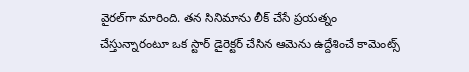వైరల్‌గా మారింది. తన సినిమాను లీక్ చేసే ప్రయత్నం చేస్తున్నారంటూ ఒక స్టార్ డైరెక్టర్ చేసిన ఆమెను ఉద్దేశించే కామెంట్స్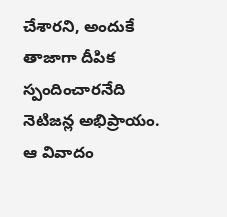చేశారని, అందుకే తాజాగా దీపిక స్పందించారనేది నెటిజన్ల అభిప్రాయం. ఆ వివాదం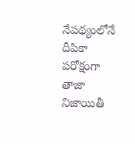నేపథ్యంలోనే దీపికా పరోక్షంగా తాజా నిజాయితీ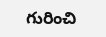గురించి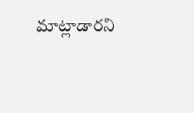మాట్లాడారని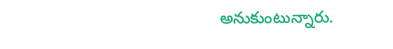అనుకుంటున్నారు.